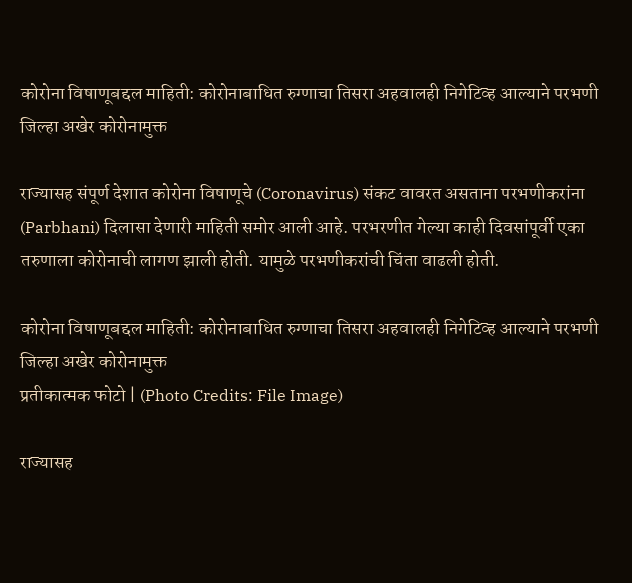कोरोना विषाणूबद्दल माहिती: कोरोनाबाधित रुग्णाचा तिसरा अहवालही निगेटिव्ह आल्याने परभणी जिल्हा अखेर कोरोनामुक्त

राज्यासह संपूर्ण देशात कोरोना विषाणूचे (Coronavirus) संकट वावरत असताना परभणीकरांना (Parbhani) दिलासा देणारी माहिती समोर आली आहे. परभरणीत गेल्या काही दिवसांपूर्वी एका तरुणाला कोरोनाची लागण झाली होती. यामुळे परभणीकरांची चिंता वाढली होती.

कोरोना विषाणूबद्दल माहिती: कोरोनाबाधित रुग्णाचा तिसरा अहवालही निगेटिव्ह आल्याने परभणी जिल्हा अखेर कोरोनामुक्त
प्रतीकात्मक फोटो | (Photo Credits: File Image)

राज्यासह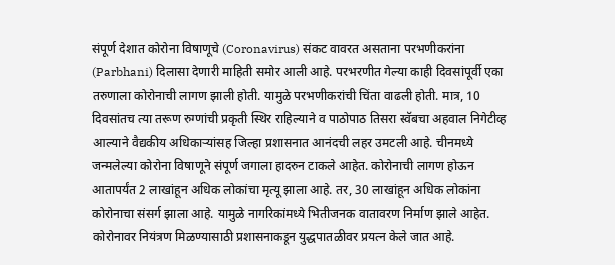संपूर्ण देशात कोरोना विषाणूचे (Coronavirus) संकट वावरत असताना परभणीकरांना (Parbhani) दिलासा देणारी माहिती समोर आली आहे. परभरणीत गेल्या काही दिवसांपूर्वी एका तरुणाला कोरोनाची लागण झाली होती. यामुळे परभणीकरांची चिंता वाढली होती. मात्र, 10 दिवसांतच त्या तरूण रुग्णांची प्रकृती स्थिर राहिल्याने व पाठोपाठ तिसरा स्वॅबचा अहवाल निगेटीव्ह आल्याने वैद्यकीय अधिकाऱ्यांसह जिल्हा प्रशासनात आनंदची लहर उमटली आहे. चीनमध्ये जन्मलेल्या कोरोना विषाणूने संपूर्ण जगाला हादरुन टाकले आहेत. कोरोनाची लागण होऊन आतापर्यंत 2 लाखांहून अधिक लोकांचा मृत्यू झाला आहे. तर, 30 लाखांहून अधिक लोकांना कोरोनाचा संसर्ग झाला आहे. यामुळे नागरिकांमध्ये भितीजनक वातावरण निर्माण झाले आहेत. कोरोनावर नियंत्रण मिळण्यासाठी प्रशासनाकडून युद्धपातळीवर प्रयत्न केले जात आहे.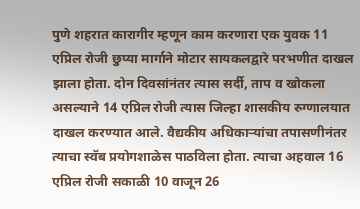पुणे शहरात कारागीर म्हणून काम करणारा एक युवक 11 एप्रिल रोजी छुप्या मार्गाने मोटार सायकलद्वारे परभणीत दाखल झाला होता. दोन दिवसांनंतर त्यास सर्दी, ताप व खोकला असल्याने 14 एप्रिल रोजी त्यास जिल्हा शासकीय रुग्णालयात दाखल करण्यात आले. वैद्यकीय अधिकाऱ्यांचा तपासणीनंतर त्याचा स्वॅब प्रयोगशाळेस पाठविला होता. त्याचा अहवाल 16 एप्रिल रोजी सकाळी 10 वाजून 26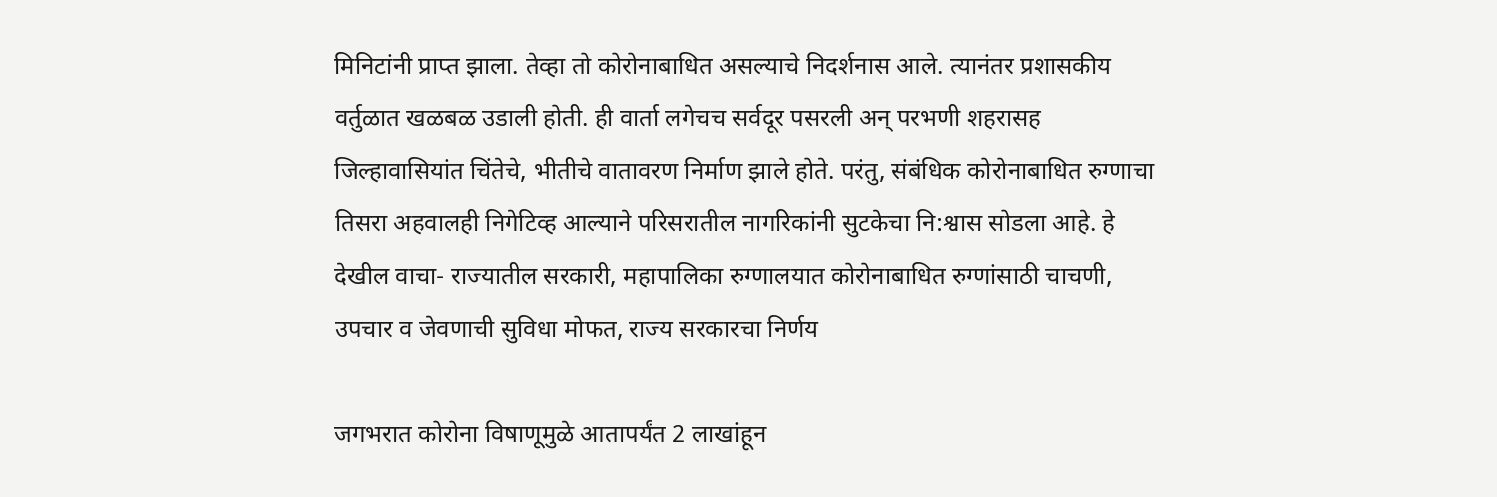मिनिटांनी प्राप्त झाला. तेव्हा तो कोरोनाबाधित असल्याचे निदर्शनास आले. त्यानंतर प्रशासकीय वर्तुळात खळबळ उडाली होती. ही वार्ता लगेचच सर्वदूर पसरली अन् परभणी शहरासह जिल्हावासियांत चिंतेचे, भीतीचे वातावरण निर्माण झाले होते. परंतु, संबंधिक कोरोनाबाधित रुग्णाचा तिसरा अहवालही निगेटिव्ह आल्याने परिसरातील नागरिकांनी सुटकेचा नि:श्वास सोडला आहे. हे देखील वाचा- राज्यातील सरकारी, महापालिका रुग्णालयात कोरोनाबाधित रुग्णांसाठी चाचणी, उपचार व जेवणाची सुविधा मोफत, राज्य सरकारचा निर्णय

जगभरात कोरोना विषाणूमुळे आतापर्यंत 2 लाखांहून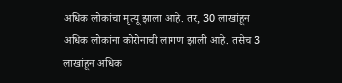अधिक लोकांचा मृत्यू झाला आहे. तर, 30 लाखांहून अधिक लोकांना कोरोनाची लागण झाली आहे. तसेच 3 लाखांहून अधिक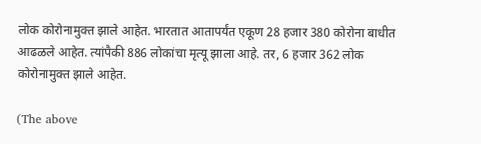लोक कोरोनामुक्त झाले आहेत. भारतात आतापर्यंत एकूण 28 हजार 380 कोरोना बाधीत आढळले आहेत. त्यांपैकी 886 लोकांचा मृत्यू झाला आहे. तर, 6 हजार 362 लोक कोरोनामुक्त झाले आहेत.

(The above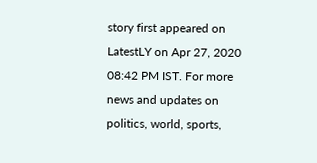story first appeared on LatestLY on Apr 27, 2020 08:42 PM IST. For more news and updates on politics, world, sports,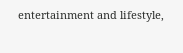entertainment and lifestyle,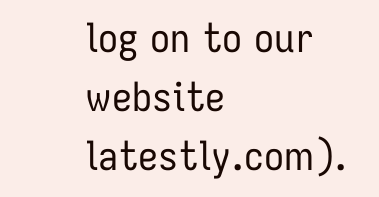log on to our website latestly.com).